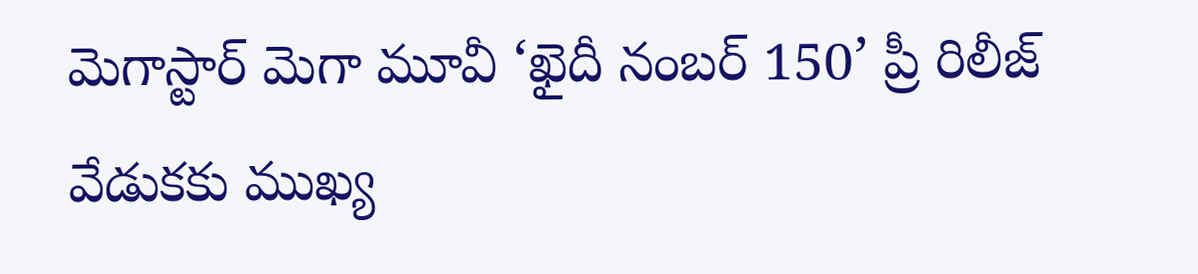మెగాస్టార్ మెగా మూవీ ‘ఖైదీ నంబర్ 150’ ప్రీ రిలీజ్ వేడుకకు ముఖ్య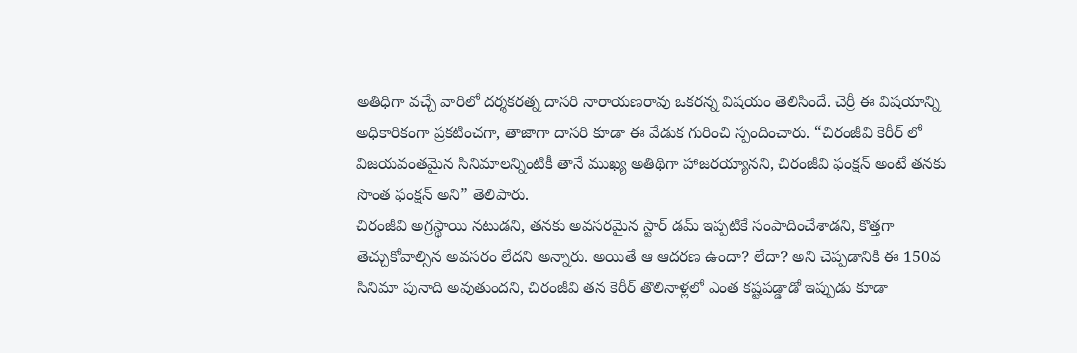అతిధిగా వచ్చే వారిలో దర్శకరత్న దాసరి నారాయణరావు ఒకరన్న విషయం తెలిసిందే. చెర్రీ ఈ విషయాన్ని అధికారికంగా ప్రకటించగా, తాజాగా దాసరి కూడా ఈ వేడుక గురించి స్పందించారు. “చిరంజీవి కెరీర్ లో విజయవంతమైన సినిమాలన్నింటికీ తానే ముఖ్య అతిథిగా హాజరయ్యానని, చిరంజీవి ఫంక్షన్ అంటే తనకు సొంత ఫంక్షన్ అని” తెలిపారు.
చిరంజీవి అగ్రస్థాయి నటుడని, తనకు అవసరమైన స్టార్ డమ్ ఇప్పటికే సంపాదించేశాడని, కొత్తగా తెచ్చుకోవాల్సిన అవసరం లేదని అన్నారు. అయితే ఆ ఆదరణ ఉందా? లేదా? అని చెప్పడానికి ఈ 150వ సినిమా పునాది అవుతుందని, చిరంజీవి తన కెరీర్ తొలినాళ్లలో ఎంత కష్టపడ్డాడో ఇప్పుడు కూడా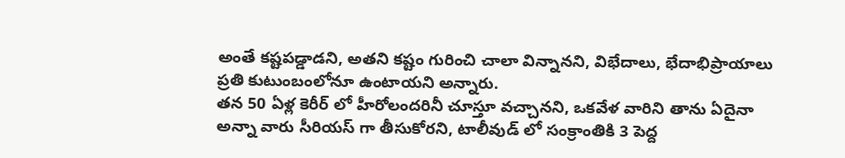అంతే కష్టపడ్డాడని, అతని కష్టం గురించి చాలా విన్నానని, విభేదాలు, భేదాభిప్రాయాలు ప్రతి కుటుంబంలోనూ ఉంటాయని అన్నారు.
తన 50 ఏళ్ల కెరీర్ లో హీరోలందరినీ చూస్తూ వచ్చానని, ఒకవేళ వారిని తాను ఏదైనా అన్నా వారు సీరియస్ గా తీసుకోరని, టాలీవుడ్ లో సంక్రాంతికి 3 పెద్ద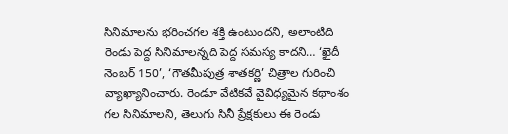సినిమాలను భరించగల శక్తి ఉంటుందని, అలాంటిది రెండు పెద్ద సినిమాలన్నది పెద్ద సమస్య కాదని… ‘ఖైదీ నెంబర్ 150’, ‘గౌతమీపుత్ర శాతకర్ణి’ చిత్రాల గురించి వ్యాఖ్యానించారు. రెండూ వేటికవే వైవిధ్యమైన కథాంశం గల సినిమాలని, తెలుగు సినీ ప్రేక్షకులు ఈ రెండు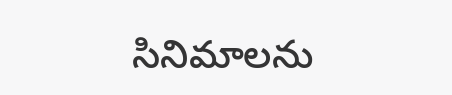సినిమాలను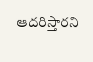ఆదరిస్తారని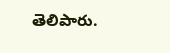తెలిపారు.